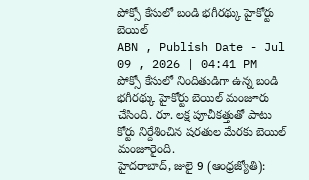పోక్సో కేసులో బండి భగీరథ్కు హైకోర్టు బెయిల్
ABN , Publish Date - Jul 09 , 2026 | 04:41 PM
పోక్సో కేసులో నిందితుడిగా ఉన్న బండి భగీరథ్కు హైకోర్టు బెయిల్ మంజూరు చేసింది. రూ. లక్ష పూచీకత్తుతో పాటు కోర్టు నిర్దేశించిన షరతుల మేరకు బెయిల్ మంజూరైంది.
హైదరాబాద్, జులై 9 (ఆంధ్రజ్యోతి):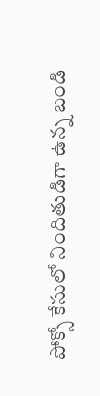పోక్సో కేసులో నిందితుడిగా ఉన్న బండి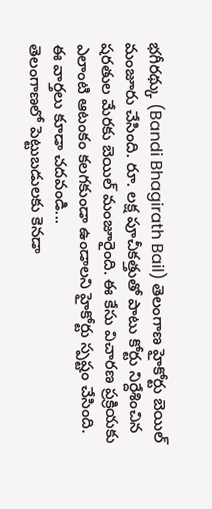భగీరథ్కు (Bandi Bhagirath Bail) తెలంగాణ హైకోర్టు బెయిల్ మంజూరు చేసింది. రూ. లక్ష పూచీకత్తుతో పాటు కోర్టు నిర్దేశించిన షరతుల మేరకు బెయిల్ మంజూరైంది. ఈ కేసు విచారణ ప్రక్రియకు ఎలాంటి ఆటంకం కలగకుండా ఉండాలని హైకోర్టు స్పష్టం చేసింది.
ఈ వార్తలు కూడా చదవండి...
తెలంగాణలో పెట్టుబడులకు కెనడా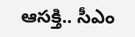ఆసక్తి.. సీఎం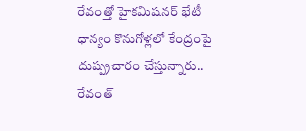రేవంత్తో హైకమిషనర్ భేటీ
ధాన్యం కొనుగోళ్లలో కేంద్రంపై దుష్ప్రచారం చేస్తున్నారు.. రేవంత్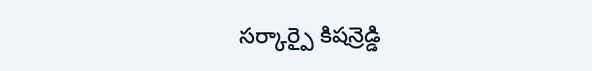సర్కార్పై కిషన్రెడ్డి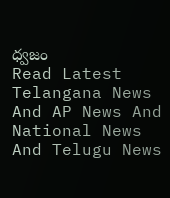ధ్వజం
Read Latest Telangana News And AP News And National News
And Telugu News